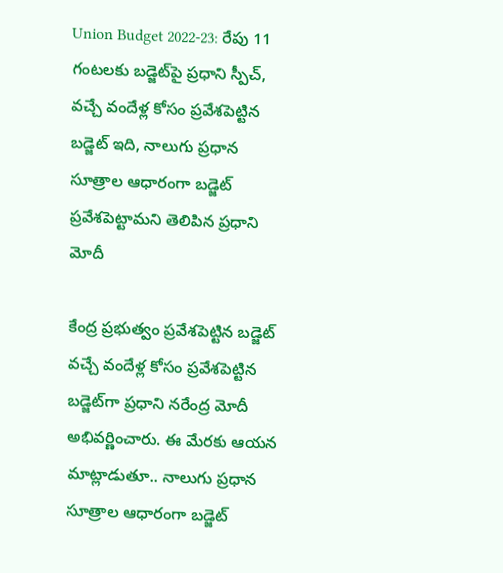Union Budget 2022-23: రేపు 11 గంటలకు బడ్జెట్‌పై ప్రధాని స్పీచ్, వచ్చే వందేళ్ల కోసం ప్రవేశపెట్టిన బడ్జెట్‌ ఇది, నాలుగు ప్రధాన సూత్రాల ఆధారంగా బడ్జెట్‌ ప్రవేశపెట్టామని తెలిపిన ప్రధాని మోదీ

కేంద్ర ప్రభుత్వం ప్రవేశపెట్టిన బడ్జెట్‌ వచ్చే వందేళ్ల కోసం ప్రవేశపెట్టిన బడ్జెట్‌గా ప్రధాని నరేంద్ర మోదీ అభివర్ణించారు. ఈ మేరకు ఆయన మాట్లాడుతూ.. నాలుగు ప్రధాన సూత్రాల ఆధారంగా బడ్జెట్‌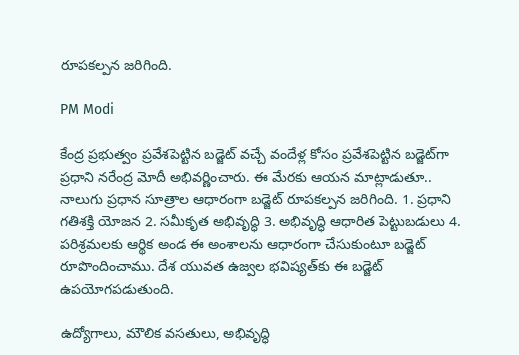రూపకల్పన జరిగింది.

PM Modi

కేంద్ర ప్రభుత్వం ప్రవేశపెట్టిన బడ్జెట్‌ వచ్చే వందేళ్ల కోసం ప్రవేశపెట్టిన బడ్జెట్‌గా ప్రధాని నరేంద్ర మోదీ అభివర్ణించారు. ఈ మేరకు ఆయన మాట్లాడుతూ.. నాలుగు ప్రధాన సూత్రాల ఆధారంగా బడ్జెట్‌ రూపకల్పన జరిగింది. 1. ప్రధాని గతిశక్తి యోజన 2. సమీకృత అభివృద్ధి 3. అభివృద్ధి ఆధారిత పెట్టుబడులు 4. పరిశ్రమలకు ఆర్థిక అండ ఈ అంశాలను ఆధారంగా చేసుకుంటూ బడ్జెట్‌ రూపొందించాము. దేశ యువత ఉజ్వల భవిష్యత్‌కు ఈ బడ్జెట్‌ ఉపయోగపడుతుంది.

ఉద్యోగాలు, మౌలిక వసతులు, అభివృద్ధి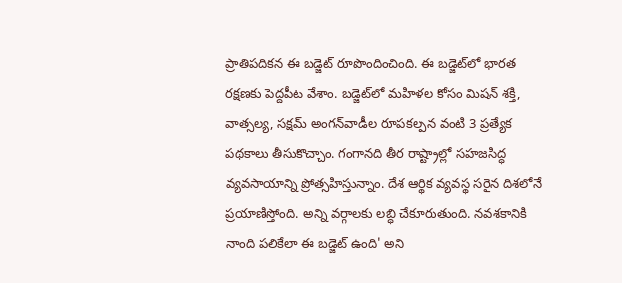ప్రాతిపదికన ఈ బడ్జెట్‌ రూపొందించింది. ఈ బడ్జెట్‌లో భారత రక్షణకు పెద్దపీట వేశాం. బడ్జెట్‌లో మహిళల కోసం మిషన్‌ శక్తి, వాత్సల్య, సక్షమ్‌ అంగన్‌వాడీల రూపకల్పన వంటి 3 ప్రత్యేక పథకాలు తీసుకొచ్చాం. గంగానది తీర రాష్ట్రాల్లో సహజసిద్ధ వ్యవసాయాన్ని ప్రోత్సహిస్తున్నాం. దేశ ఆర్థిక వ్యవస్థ సరైన దిశలోనే ప్రయాణిస్తోంది. అన్ని వర్గాలకు లబ్ధి చేకూరుతుంది. నవశకానికి నాంది పలికేలా ఈ బడ్జెట్‌ ఉంది' అని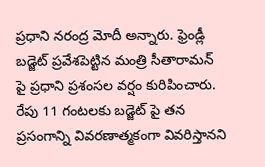ప్రధాని నరంద్ర మోదీ అన్నారు. ఫ్రెండ్లీ బడ్జెట్ ప్రవేశపెట్టిన మంత్రి సీతారామన్ పై ప్రధాని ప్రశంసల వర్షం కురిపించారు. రేపు 11 గంటలకు బడ్జెట్ పై తన ప్రసంగాన్ని వివరణాత్మకంగా వివరిస్తానని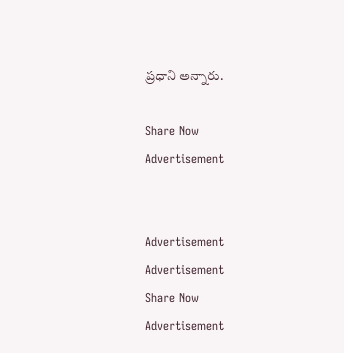ప్రధాని అన్నారు.

Share Now
Advertisement


Advertisement
Advertisement
Share Now
Advertisement